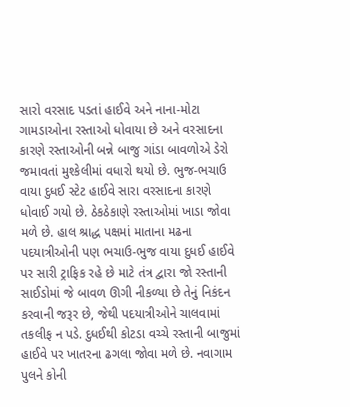સારો વરસાદ પડતાં હાઈવે અને નાના-મોટા ગામડાઓના રસ્તાઓ ધોવાયા છે અને વરસાદના કારણે રસ્તાઓની બન્ને બાજુ ગાંડા બાવળોએ ડેરો જમાવતાં મુશ્કેલીમાં વધારો થયો છે. ભુજ-ભચાઉ વાયા દુધઈ સ્ટેટ હાઈવે સારા વરસાદના કારણે ધોવાઈ ગયો છે. ઠેકઠેકાણે રસ્તાઓમાં ખાડા જોવા મળે છે. હાલ શ્રાદ્ધ પક્ષમાં માતાના મઢના પદયાત્રીઓની પણ ભચાઉ-ભુજ વાયા દુધઈ હાઈવે પર સારી ટ્રાફિક રહે છે માટે તંત્ર દ્વારા જો રસ્તાની સાઈડોમાં જે બાવળ ઊગી નીકળ્યા છે તેનું નિકંદન કરવાની જરૂર છે, જેથી પદયાત્રીઓને ચાલવામાં તકલીફ ન પડે. દુધઈથી કોટડા વચ્ચે રસ્તાની બાજુમાં હાઈવે પર ખાતરના ઢગલા જોવા મળે છે. નવાગામ પુલને કોની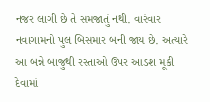નજર લાગી છે તે સમજાતું નથી. વારંવાર નવાગામનો પુલ બિસમાર બની જાય છે. અત્યારે આ બન્ને બાજુથી રસ્તાઓ ઉપર આડશ મૂકી દેવામાં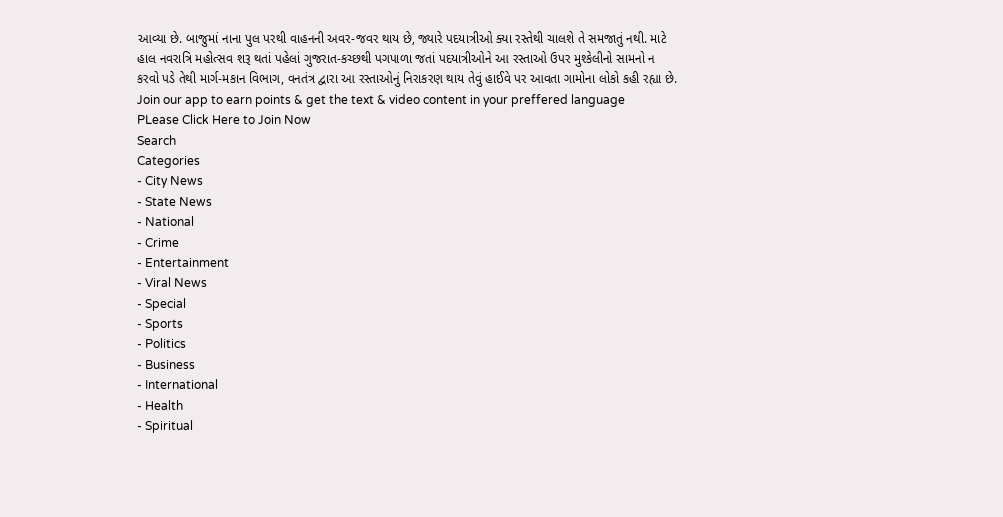આવ્યા છે. બાજુમાં નાના પુલ પરથી વાહનની અવર-જવર થાય છે, જ્યારે પદયાત્રીઓ ક્યા રસ્તેથી ચાલશે તે સમજાતું નથી. માટે હાલ નવરાત્રિ મહોત્સવ શરૂ થતાં પહેલાં ગુજરાત-કચ્છથી પગપાળા જતાં પદયાત્રીઓને આ રસ્તાઓ ઉપર મુશ્કેલીનો સામનો ન કરવો પડે તેથી માર્ગ-મકાન વિભાગ, વનતંત્ર દ્વારા આ રસ્તાઓનું નિરાકરણ થાય તેવું હાઈવે પર આવતા ગામોના લોકો કહી રહ્યા છે.
Join our app to earn points & get the text & video content in your preffered language
PLease Click Here to Join Now
Search
Categories
- City News
- State News
- National
- Crime
- Entertainment
- Viral News
- Special
- Sports
- Politics
- Business
- International
- Health
- Spiritual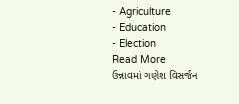- Agriculture
- Education
- Election
Read More
ઉન્નાવમાં ગણેશ વિસર્જન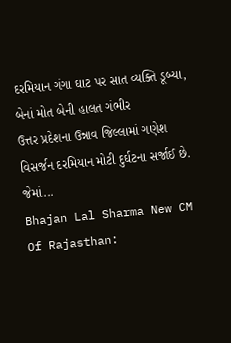દરમિયાન ગંગા ઘાટ પર સાત વ્યક્તિ ડૂબ્યા, બેનાં મોત બેની હાલત ગંભીર
ઉત્તર પ્રદેશના ઉન્નાવ જિલ્લામાં ગણેશ વિસર્જન દરમિયાન મોટી દુર્ઘટના સર્જાઈ છે.
જેમાં...
Bhajan Lal Sharma New CM Of Rajasthan: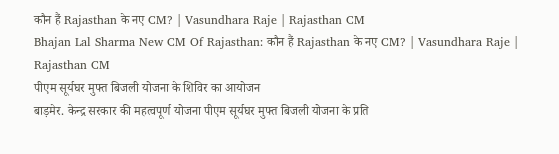कौन हैं Rajasthan के नए CM? | Vasundhara Raje | Rajasthan CM
Bhajan Lal Sharma New CM Of Rajasthan: कौन हैं Rajasthan के नए CM? | Vasundhara Raje | Rajasthan CM
पीएम सूर्यघर मुफ्त बिजली योजना के शिविर का आयोजन
बाड़मेर. केन्द्र सरकार की महत्वपूर्ण योजना पीएम सूर्यघर मुफ्त बिजली योजना के प्रति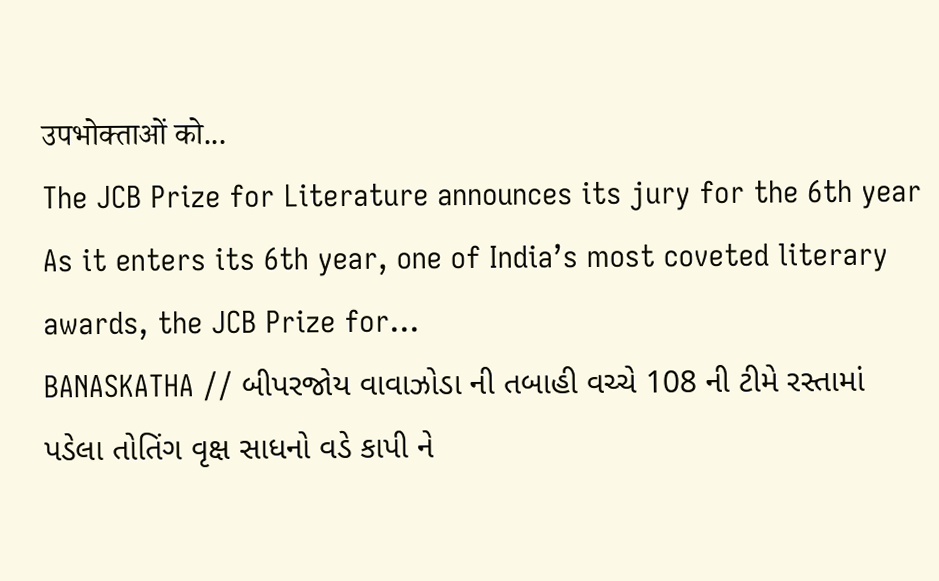उपभोक्ताओं को...
The JCB Prize for Literature announces its jury for the 6th year
As it enters its 6th year, one of India’s most coveted literary awards, the JCB Prize for...
BANASKATHA // બીપરજોય વાવાઝોડા ની તબાહી વચ્ચે 108 ની ટીમે રસ્તામાં પડેલા તોતિંગ વૃક્ષ સાધનો વડે કાપી ને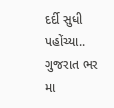દર્દી સુધી પહોંચ્યા..
ગુજરાત ભર મા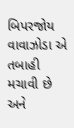બિપરજોય વાવાઝોડા એ તબાહી મચાવી છે અને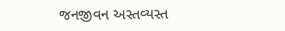જનજીવન અસ્તવ્યસ્ત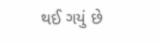થઈ ગયું છે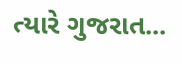ત્યારે ગુજરાત...